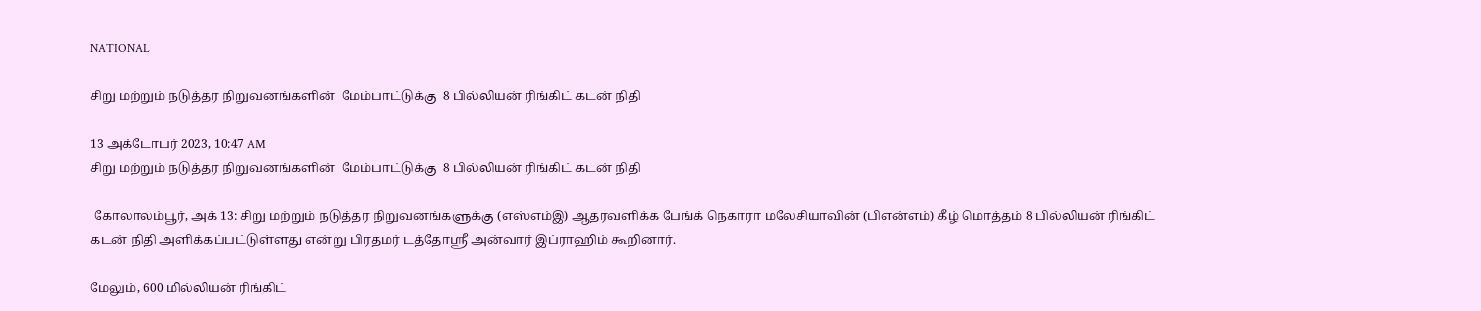NATIONAL

சிறு மற்றும் நடுத்தர நிறுவனங்களின்  மேம்பாட்டுக்கு  8 பில்லியன் ரிங்கிட் கடன் நிதி

13 அக்டோபர் 2023, 10:47 AM
சிறு மற்றும் நடுத்தர நிறுவனங்களின்  மேம்பாட்டுக்கு  8 பில்லியன் ரிங்கிட் கடன் நிதி

 கோலாலம்பூர், அக் 13: சிறு மற்றும் நடுத்தர நிறுவனங்களுக்கு (எஸ்எம்இ) ஆதரவளிக்க பேங்க் நெகாரா மலேசியாவின் (பிஎன்எம்) கீழ் மொத்தம் 8 பில்லியன் ரிங்கிட் கடன் நிதி அளிக்கப்பட்டுள்ளது என்று பிரதமர் டத்தோஸ்ரீ அன்வார் இப்ராஹிம் கூறினார்.

மேலும், 600 மில்லியன் ரிங்கிட்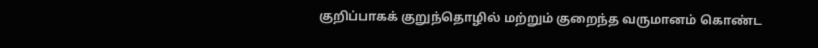குறிப்பாகக் குறுந்தொழில் மற்றும் குறைந்த வருமானம் கொண்ட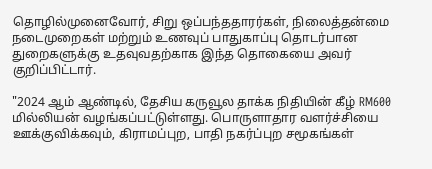தொழில்முனைவோர், சிறு ஒப்பந்ததாரர்கள், நிலைத்தன்மை நடைமுறைகள் மற்றும் உணவுப் பாதுகாப்பு தொடர்பான துறைகளுக்கு உதவுவதற்காக இந்த தொகையை அவர் குறிப்பிட்டார்.

"2024 ஆம் ஆண்டில், தேசிய கருவூல தாக்க நிதியின் கீழ் RM600 மில்லியன் வழங்கப்பட்டுள்ளது. பொருளாதார வளர்ச்சியை ஊக்குவிக்கவும், கிராமப்புற, பாதி நகர்ப்புற சமூகங்கள்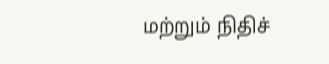மற்றும் நிதிச்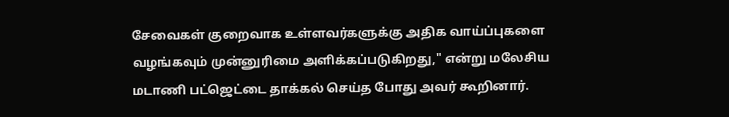சேவைகள் குறைவாக உள்ளவர்களுக்கு அதிக வாய்ப்புகளை வழங்கவும் முன்னுரிமை அளிக்கப்படுகிறது," என்று மலேசிய மடாணி பட்ஜெட்டை தாக்கல் செய்த போது அவர் கூறினார்.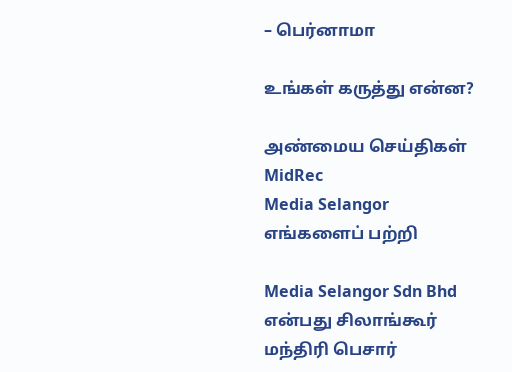– பெர்னாமா

உங்கள் கருத்து என்ன?

அண்மைய செய்திகள்
MidRec
Media Selangor
எங்களைப் பற்றி

Media Selangor Sdn Bhd என்பது சிலாங்கூர் மந்திரி பெசார்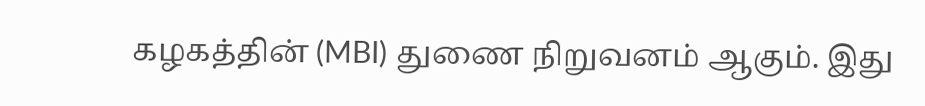கழகத்தின் (MBI) துணை நிறுவனம் ஆகும். இது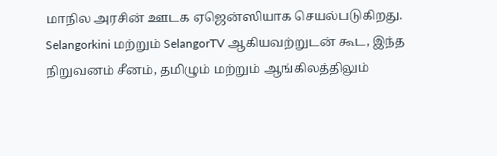மாநில அரசின் ஊடக ஏஜென்ஸியாக செயல்படுகிறது. Selangorkini மற்றும் SelangorTV ஆகியவற்றுடன் கூட, இந்த நிறுவனம் சீனம், தமிழும் மற்றும் ஆங்கிலத்திலும்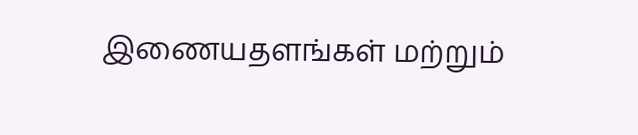இணையதளங்கள் மற்றும்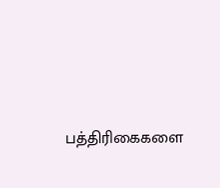பத்திரிகைகளை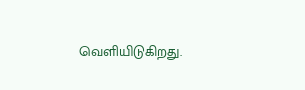வெளியிடுகிறது.